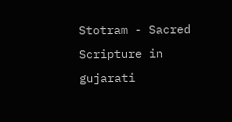Stotram - Sacred Scripture in gujarati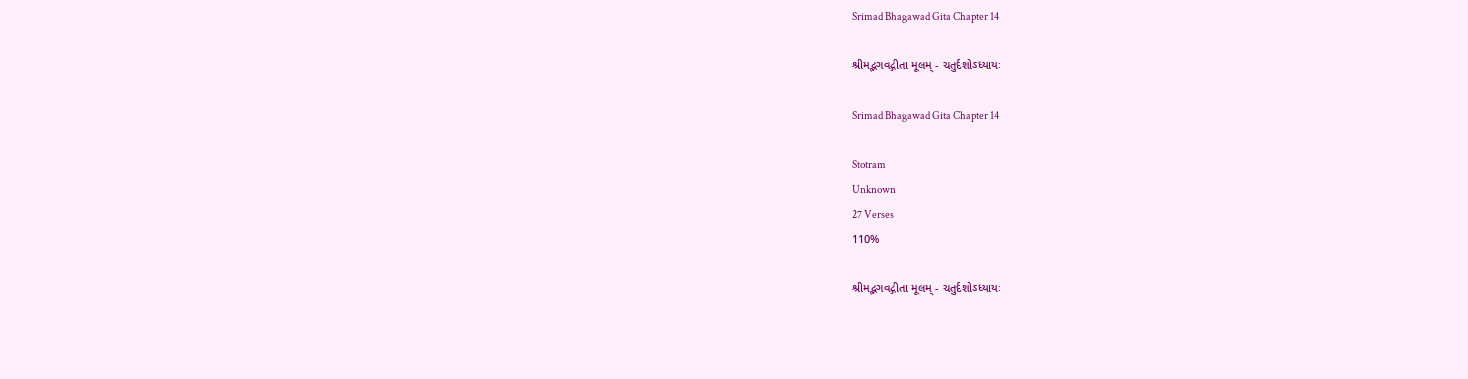Srimad Bhagawad Gita Chapter 14

શ્રીમદ્ભગવદ્ગીતા મૂલમ્ - ચતુર્દશોઽધ્યાયઃ

Srimad Bhagawad Gita Chapter 14

Stotram
Unknown
27 Verses
110%

શ્રીમદ્ભગવદ્ગીતા મૂલમ્ - ચતુર્દશોઽધ્યાયઃ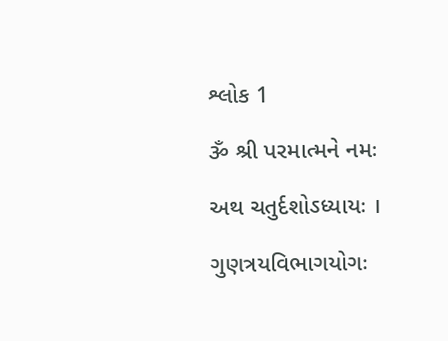શ્લોક 1

ૐ શ્રી પરમાત્મને નમઃ

અથ ચતુર્દશોઽધ્યાયઃ ।

ગુણત્રયવિભાગયોગઃ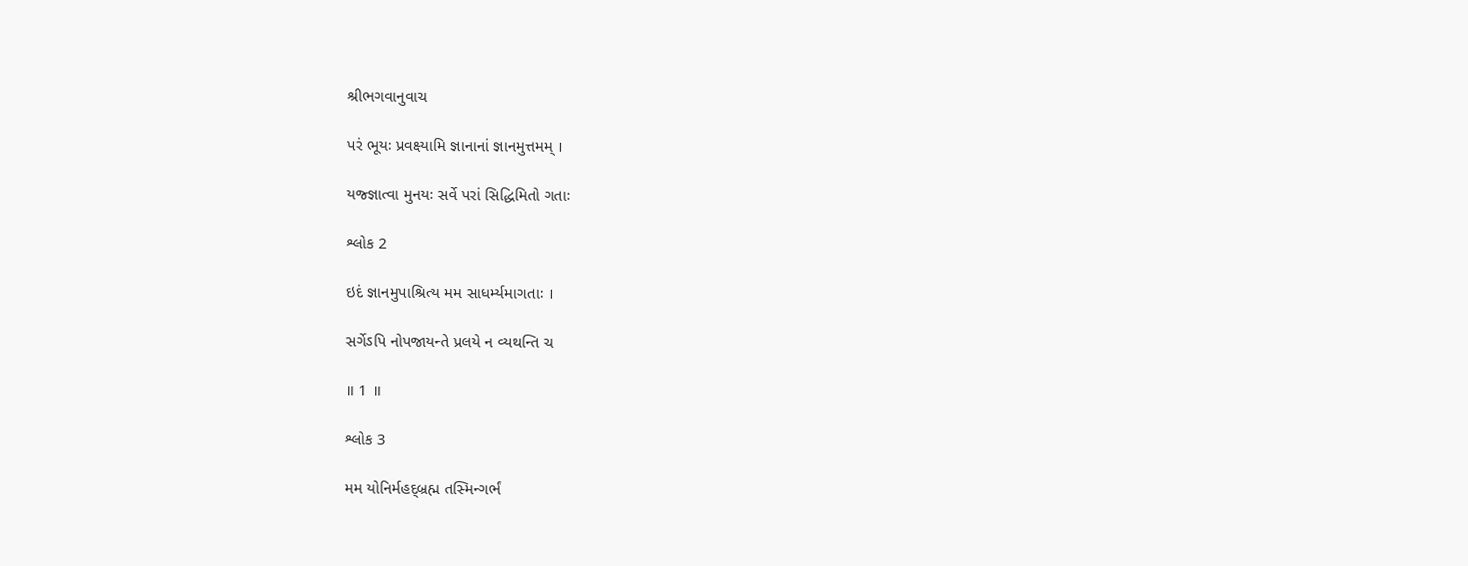શ્રીભગવાનુવાચ

પરં ભૂયઃ પ્રવક્ષ્યામિ જ્ઞાનાનાં જ્ઞાનમુત્તમમ્ ।

યજ્જ્ઞાત્વા મુનયઃ સર્વે પરાં સિદ્ધિમિતો ગતાઃ

શ્લોક 2

ઇદં જ્ઞાનમુપાશ્રિત્ય મમ સાધર્મ્યમાગતાઃ ।

સર્ગેઽપિ નોપજાયન્તે પ્રલયે ન વ્યથન્તિ ચ

॥ 1 ॥

શ્લોક 3

મમ યોનિર્મહદ્બ્રહ્મ તસ્મિન્ગર્ભં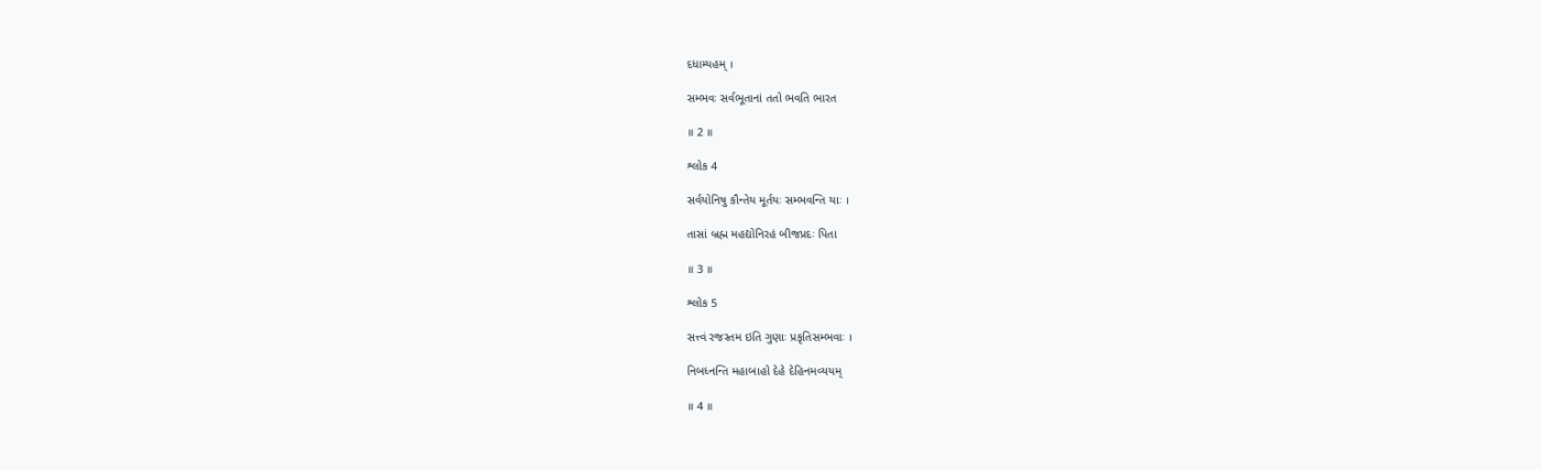દધામ્યહમ્ ।

સમ્ભવઃ સર્વભૂતાનાં તતો ભવતિ ભારત

॥ 2 ॥

શ્લોક 4

સર્વયોનિષુ કૌન્તેય મૂર્તયઃ સમ્ભવન્તિ યાઃ ।

તાસાં બ્રહ્મ મહદ્યોનિરહં બીજપ્રદઃ પિતા

॥ 3 ॥

શ્લોક 5

સત્ત્વં રજસ્તમ ઇતિ ગુણાઃ પ્રકૃતિસમ્ભવાઃ ।

નિબધ્નન્તિ મહાબાહો દેહે દેહિનમવ્યયમ્

॥ 4 ॥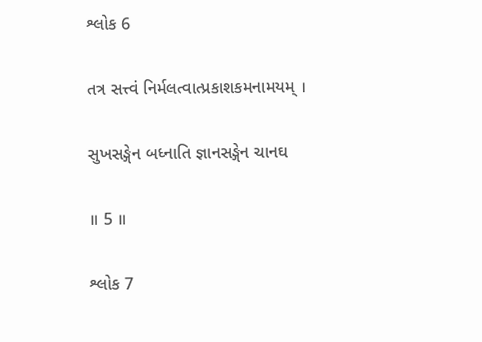શ્લોક 6

તત્ર સત્ત્વં નિર્મલત્વાત્પ્રકાશકમનામયમ્ ।

સુખસઙ્ગેન બધ્નાતિ જ્ઞાનસઙ્ગેન ચાનઘ

॥ 5 ॥

શ્લોક 7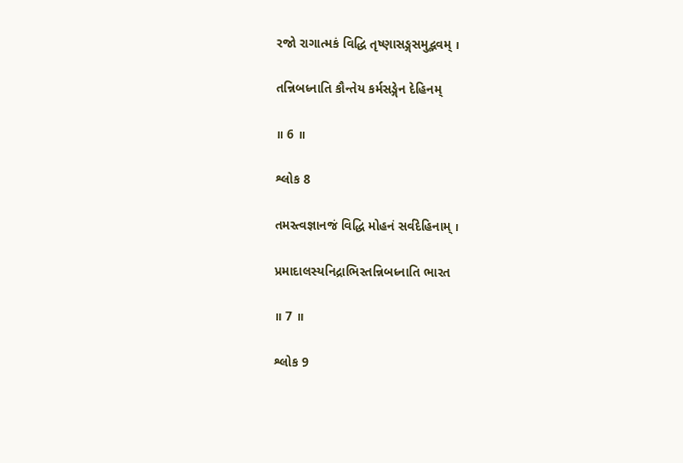રજો રાગાત્મકં વિદ્ધિ તૃષ્ણાસઙ્ગસમુદ્ભવમ્ ।

તન્નિબધ્નાતિ કૌન્તેય કર્મસઙ્ગેન દેહિનમ્

॥ 6 ॥

શ્લોક 8

તમસ્ત્વજ્ઞાનજં વિદ્ધિ મોહનં સર્વદેહિનામ્ ।

પ્રમાદાલસ્યનિદ્રાભિસ્તન્નિબધ્નાતિ ભારત

॥ 7 ॥

શ્લોક 9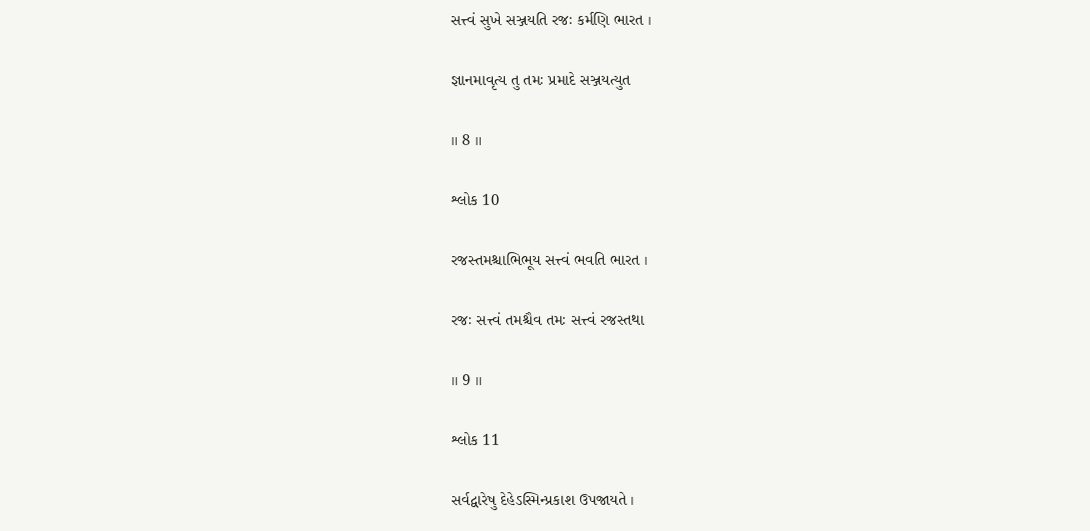સત્ત્વં સુખે સઞ્જયતિ રજઃ કર્મણિ ભારત ।

જ્ઞાનમાવૃત્ય તુ તમઃ પ્રમાદે સઞ્જયત્યુત

॥ 8 ॥

શ્લોક 10

રજસ્તમશ્ચાભિભૂય સત્ત્વં ભવતિ ભારત ।

રજઃ સત્ત્વં તમશ્ચૈવ તમઃ સત્ત્વં રજસ્તથા

॥ 9 ॥

શ્લોક 11

સર્વદ્વારેષુ દેહેઽસ્મિન્પ્રકાશ ઉપજાયતે ।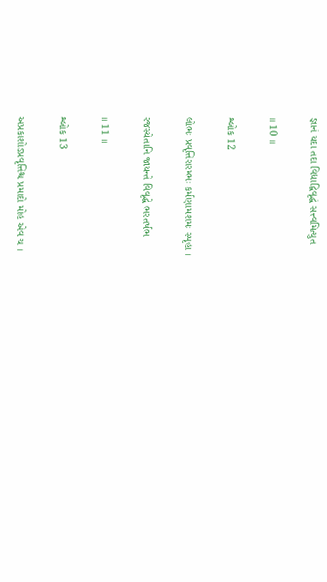જ્ઞાનં યદા તદા વિદ્યાદ્વિવૃદ્ધં સત્ત્વમિત્યુત

॥ 10 ॥

શ્લોક 12

લોભઃ પ્રવૃત્તિરારમ્ભઃ કર્મણામશમઃ સ્પૃહા ।

રજસ્યેતાનિ જાયન્તે વિવૃદ્ધે ભરતર્ષભ

॥ 11 ॥

શ્લોક 13

અપ્રકાશોઽપ્રવૃત્તિશ્ચ પ્રમાદો મોહ એવ ચ ।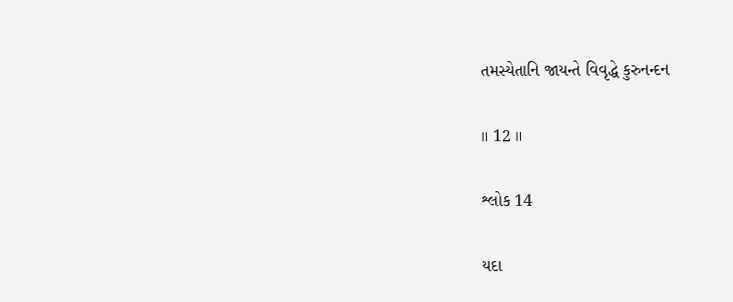તમસ્યેતાનિ જાયન્તે વિવૃદ્ધે કુરુનન્દન

॥ 12 ॥

શ્લોક 14

યદા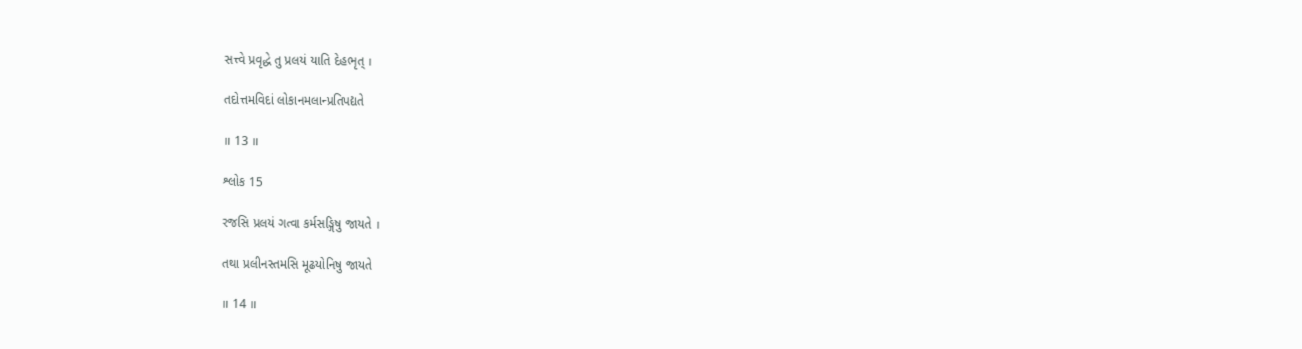સત્ત્વે પ્રવૃદ્ધે તુ પ્રલયં યાતિ દેહભૃત્ ।

તદોત્તમવિદાં લોકાનમલાન્પ્રતિપદ્યતે

॥ 13 ॥

શ્લોક 15

રજસિ પ્રલયં ગત્વા કર્મસઙ્ગિષુ જાયતે ।

તથા પ્રલીનસ્તમસિ મૂઢયોનિષુ જાયતે

॥ 14 ॥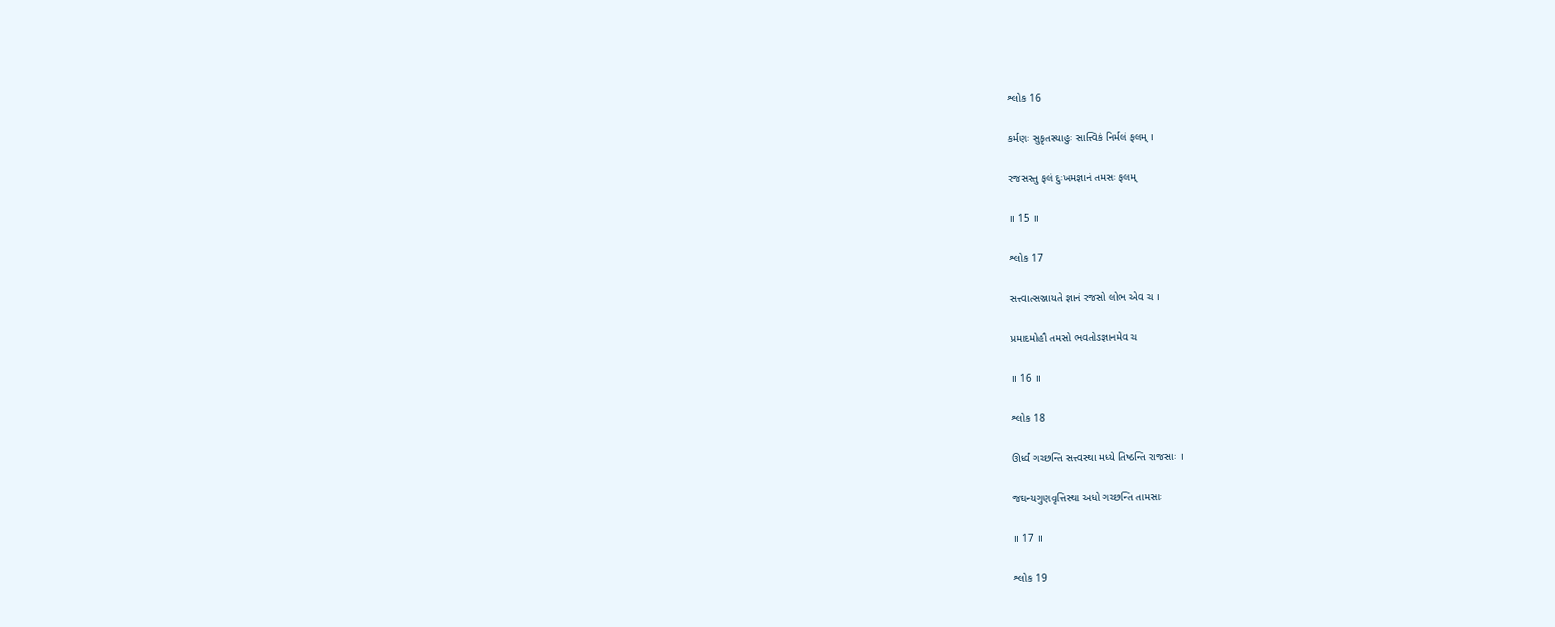શ્લોક 16

કર્મણઃ સુકૃતસ્યાહુઃ સાત્ત્વિકં નિર્મલં ફલમ્ ।

રજસસ્તુ ફલં દુઃખમજ્ઞાનં તમસઃ ફલમ્

॥ 15 ॥

શ્લોક 17

સત્ત્વાત્સઞ્જાયતે જ્ઞાનં રજસો લોભ એવ ચ ।

પ્રમાદમોહૌ તમસો ભવતોઽજ્ઞાનમેવ ચ

॥ 16 ॥

શ્લોક 18

ઊર્ધ્વં ગચ્છન્તિ સત્ત્વસ્થા મધ્યે તિષ્ઠન્તિ રાજસાઃ ।

જઘન્યગુણવૃત્તિસ્થા અધો ગચ્છન્તિ તામસાઃ

॥ 17 ॥

શ્લોક 19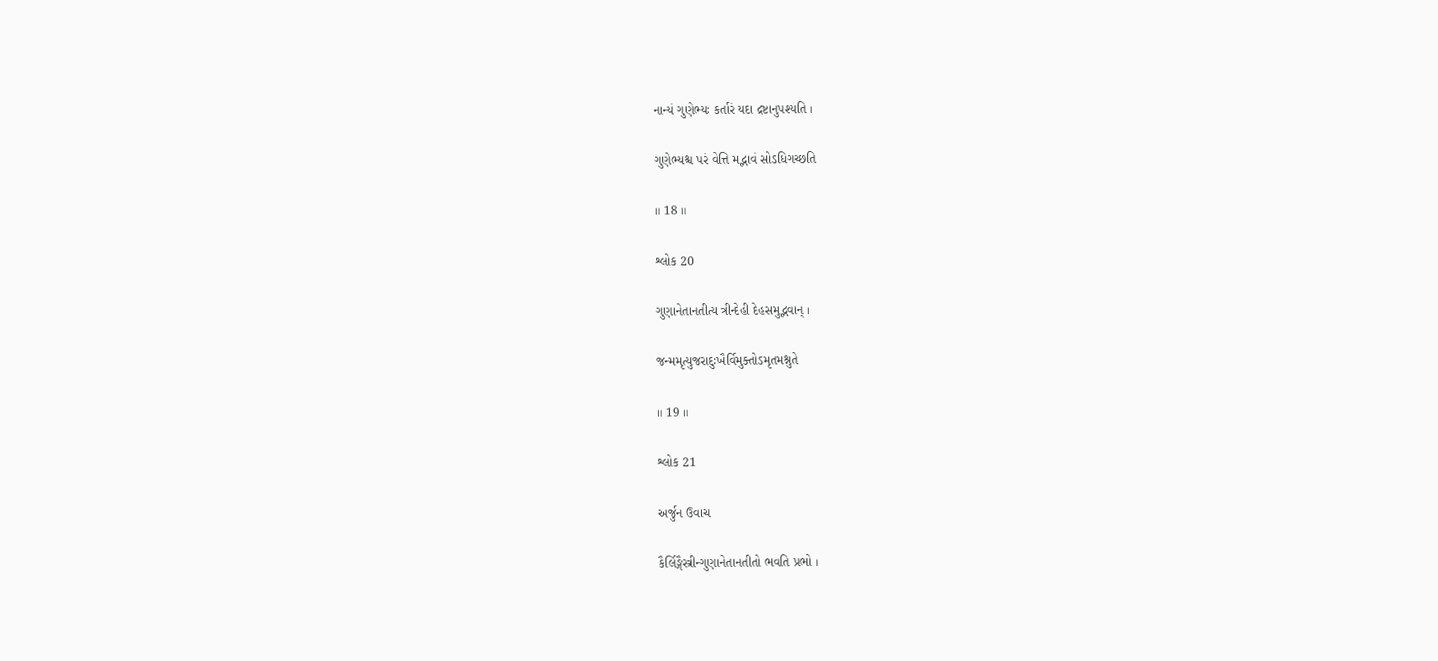નાન્યં ગુણેભ્યઃ કર્તારં યદા દ્રષ્ટાનુપશ્યતિ ।

ગુણેભ્યશ્ચ પરં વેત્તિ મદ્ભાવં સોઽધિગચ્છતિ

॥ 18 ॥

શ્લોક 20

ગુણાનેતાનતીત્ય ત્રીન્દેહી દેહસમુદ્ભવાન્ ।

જન્મમૃત્યુજરાદુઃખૈર્વિમુક્તોઽમૃતમશ્નુતે

॥ 19 ॥

શ્લોક 21

અર્જુન ઉવાચ

કૈર્લિઙ્ગૈસ્ત્રીન્ગુણાનેતાનતીતો ભવતિ પ્રભો ।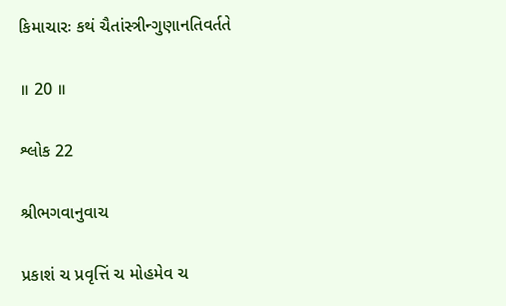કિમાચારઃ કથં ચૈતાંસ્ત્રીન્ગુણાનતિવર્તતે

॥ 20 ॥

શ્લોક 22

શ્રીભગવાનુવાચ

પ્રકાશં ચ પ્રવૃત્તિં ચ મોહમેવ ચ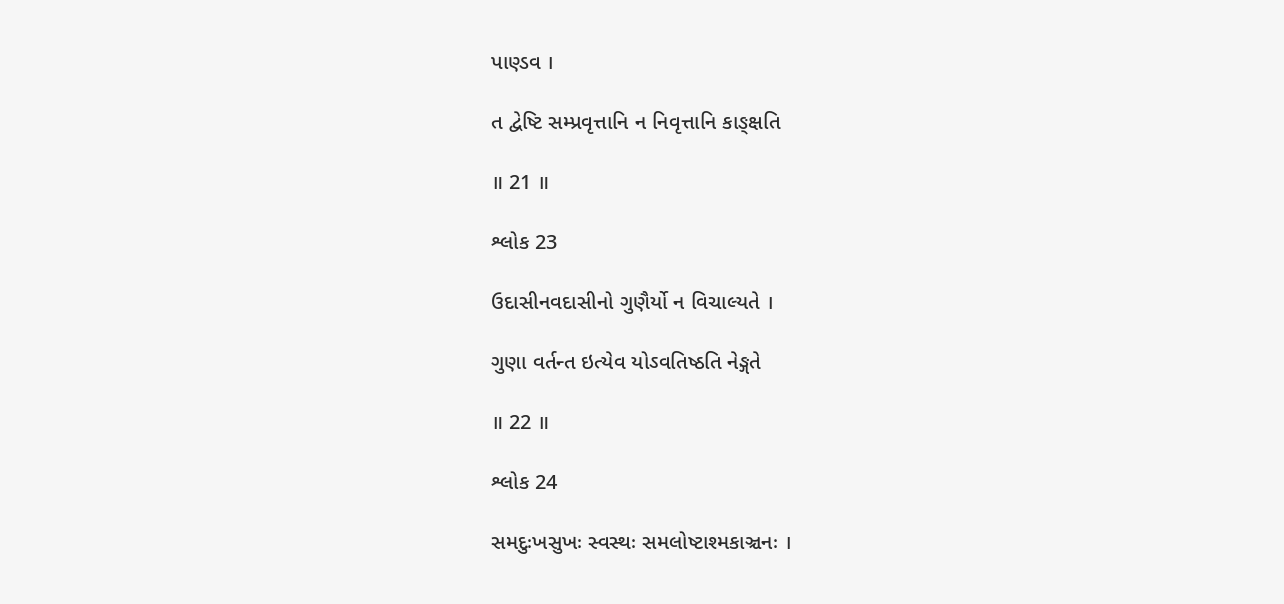પાણ્ડવ ।

ત દ્વેષ્ટિ સમ્પ્રવૃત્તાનિ ન નિવૃત્તાનિ કાઙ્ક્ષતિ

॥ 21 ॥

શ્લોક 23

ઉદાસીનવદાસીનો ગુણૈર્યો ન વિચાલ્યતે ।

ગુણા વર્તન્ત ઇત્યેવ યોઽવતિષ્ઠતિ નેઙ્ગતે

॥ 22 ॥

શ્લોક 24

સમદુઃખસુખઃ સ્વસ્થઃ સમલોષ્ટાશ્મકાઞ્ચનઃ ।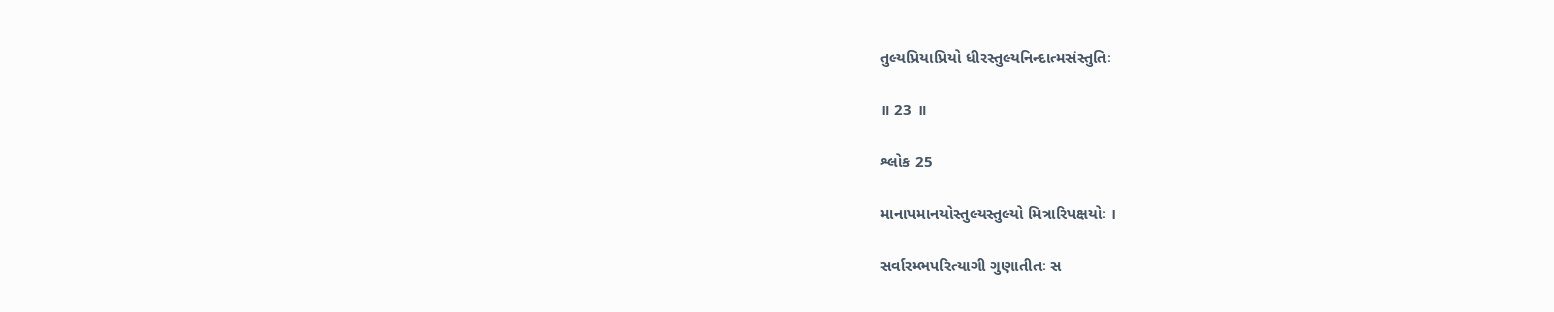તુલ્યપ્રિયાપ્રિયો ધીરસ્તુલ્યનિન્દાત્મસંસ્તુતિઃ

॥ 23 ॥

શ્લોક 25

માનાપમાનયોસ્તુલ્યસ્તુલ્યો મિત્રારિપક્ષયોઃ ।

સર્વારમ્ભપરિત્યાગી ગુણાતીતઃ સ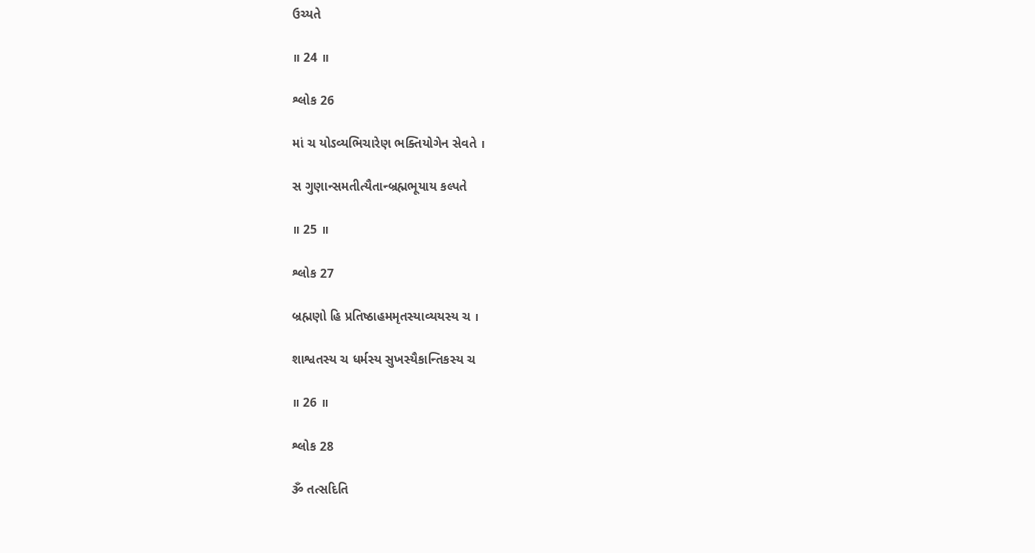ઉચ્યતે

॥ 24 ॥

શ્લોક 26

માં ચ યોઽવ્યભિચારેણ ભક્તિયોગેન સેવતે ।

સ ગુણાન્સમતીત્યૈતાન્બ્રહ્મભૂયાય કલ્પતે

॥ 25 ॥

શ્લોક 27

બ્રહ્મણો હિ પ્રતિષ્ઠાહમમૃતસ્યાવ્યયસ્ય ચ ।

શાશ્વતસ્ય ચ ધર્મસ્ય સુખસ્યૈકાન્તિકસ્ય ચ

॥ 26 ॥

શ્લોક 28

ૐ તત્સદિતિ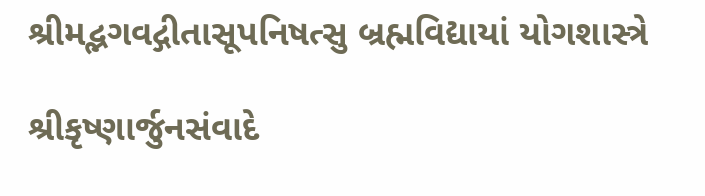શ્રીમદ્ભગવદ્ગીતાસૂપનિષત્સુ બ્રહ્મવિદ્યાયાં યોગશાસ્ત્રે

શ્રીકૃષ્ણાર્જુનસંવાદે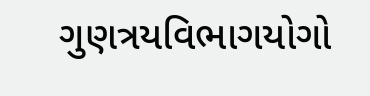ગુણત્રયવિભાગયોગો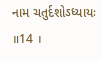નામ ચતુર્દશોઽધ્યાયઃ ॥14 ।